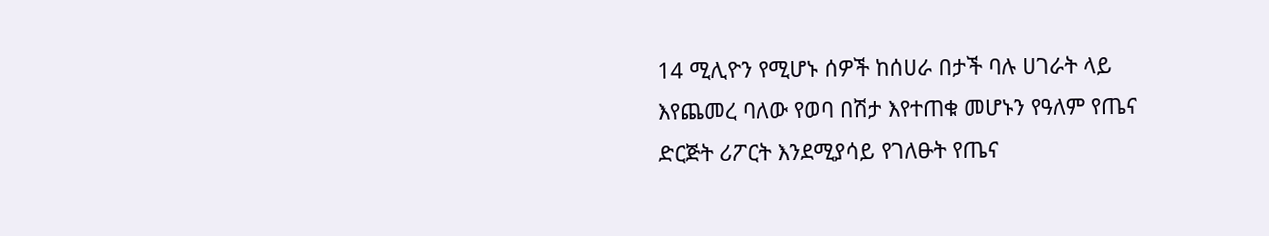14 ሚሊዮን የሚሆኑ ሰዎች ከሰሀራ በታች ባሉ ሀገራት ላይ እየጨመረ ባለው የወባ በሽታ እየተጠቁ መሆኑን የዓለም የጤና ድርጅት ሪፖርት እንደሚያሳይ የገለፁት የጤና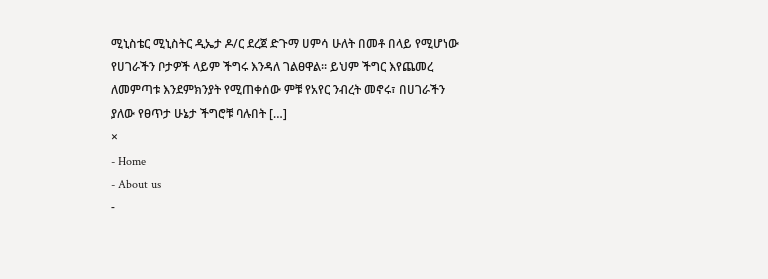ሚኒስቴር ሚኒስትር ዲኤታ ዶ/ር ደረጀ ድጉማ ሀምሳ ሁለት በመቶ በላይ የሚሆነው የሀገራችን ቦታዎች ላይም ችግሩ እንዳለ ገልፀዋል፡፡ ይህም ችግር እየጨመረ ለመምጣቱ እንደምክንያት የሚጠቀሰው ምቹ የአየር ንብረት መኖሩ፣ በሀገራችን ያለው የፀጥታ ሁኔታ ችግሮቹ ባሉበት […]
×
- Home
- About us
-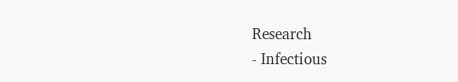Research
- Infectious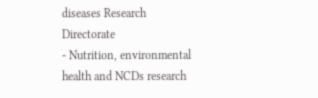diseases Research Directorate
- Nutrition, environmental health and NCDs research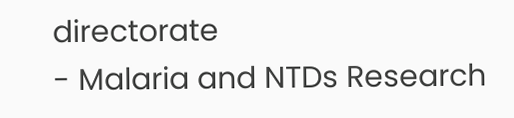directorate
- Malaria and NTDs Research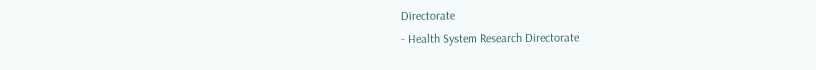Directorate
- Health System Research Directorate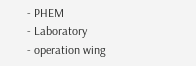- PHEM
- Laboratory
- operation wing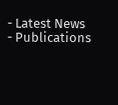- Latest News
- Publications